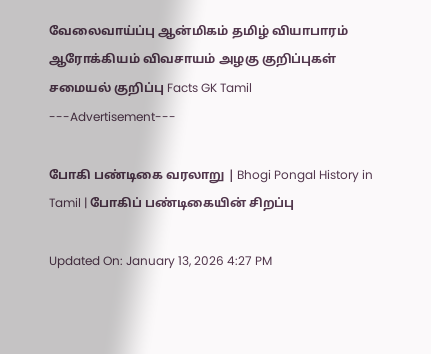வேலைவாய்ப்பு ஆன்மிகம் தமிழ் வியாபாரம் ஆரோக்கியம் விவசாயம் அழகு குறிப்புகள் சமையல் குறிப்பு Facts GK Tamil
---Advertisement---

போகி பண்டிகை வரலாறு | Bhogi Pongal History in Tamil | போகிப் பண்டிகையின் சிறப்பு

Updated On: January 13, 2026 4:27 PM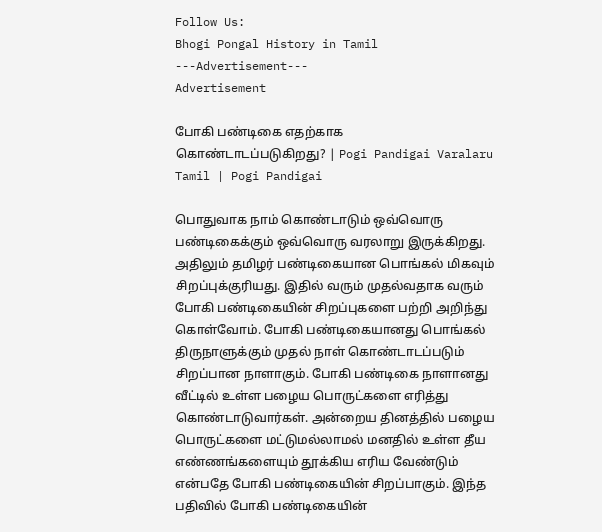Follow Us:
Bhogi Pongal History in Tamil
---Advertisement---
Advertisement

போகி பண்டிகை எதற்காக கொண்டாடப்படுகிறது? | Pogi Pandigai Varalaru Tamil | Pogi Pandigai

பொதுவாக நாம் கொண்டாடும் ஒவ்வொரு பண்டிகைக்கும் ஒவ்வொரு வரலாறு இருக்கிறது. அதிலும் தமிழர் பண்டிகையான பொங்கல் மிகவும் சிறப்புக்குரியது. இதில் வரும் முதல்வதாக வரும் போகி பண்டிகையின் சிறப்புகளை பற்றி அறிந்து கொள்வோம். போகி பண்டிகையானது பொங்கல் திருநாளுக்கும் முதல் நாள் கொண்டாடப்படும் சிறப்பான நாளாகும். போகி பண்டிகை நாளானது வீட்டில் உள்ள பழைய பொருட்களை எரித்து கொண்டாடுவார்கள். அன்றைய தினத்தில் பழைய பொருட்களை மட்டுமல்லாமல் மனதில் உள்ள தீய எண்ணங்களையும் தூக்கிய எரிய வேண்டும் என்பதே போகி பண்டிகையின் சிறப்பாகும். இந்த பதிவில் போகி பண்டிகையின்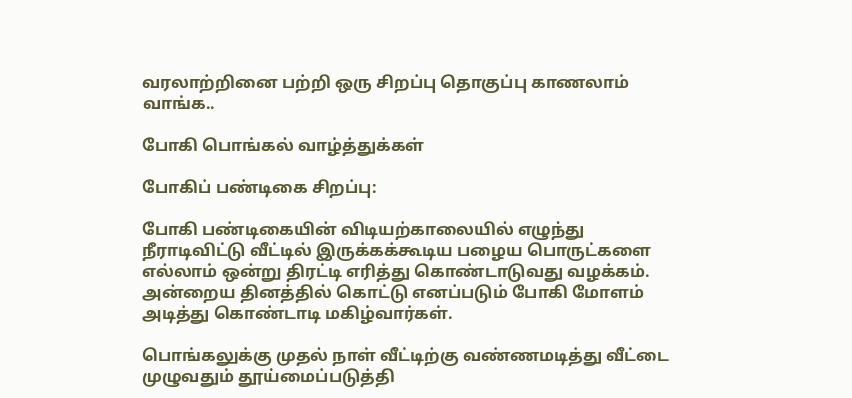வரலாற்றினை பற்றி ஒரு சிறப்பு தொகுப்பு காணலாம் வாங்க..

போகி பொங்கல் வாழ்த்துக்கள்

போகிப் பண்டிகை சிறப்பு:

போகி பண்டிகையின் விடியற்காலையில் எழுந்து நீராடிவிட்டு வீட்டில் இருக்கக்கூடிய பழைய பொருட்களை எல்லாம் ஒன்று திரட்டி எரித்து கொண்டாடுவது வழக்கம். அன்றைய தினத்தில் கொட்டு எனப்படும் போகி மோளம் அடித்து கொண்டாடி மகிழ்வார்கள்.

பொங்கலுக்கு முதல் நாள் வீட்டிற்கு வண்ணமடித்து வீட்டை முழுவதும் தூய்மைப்படுத்தி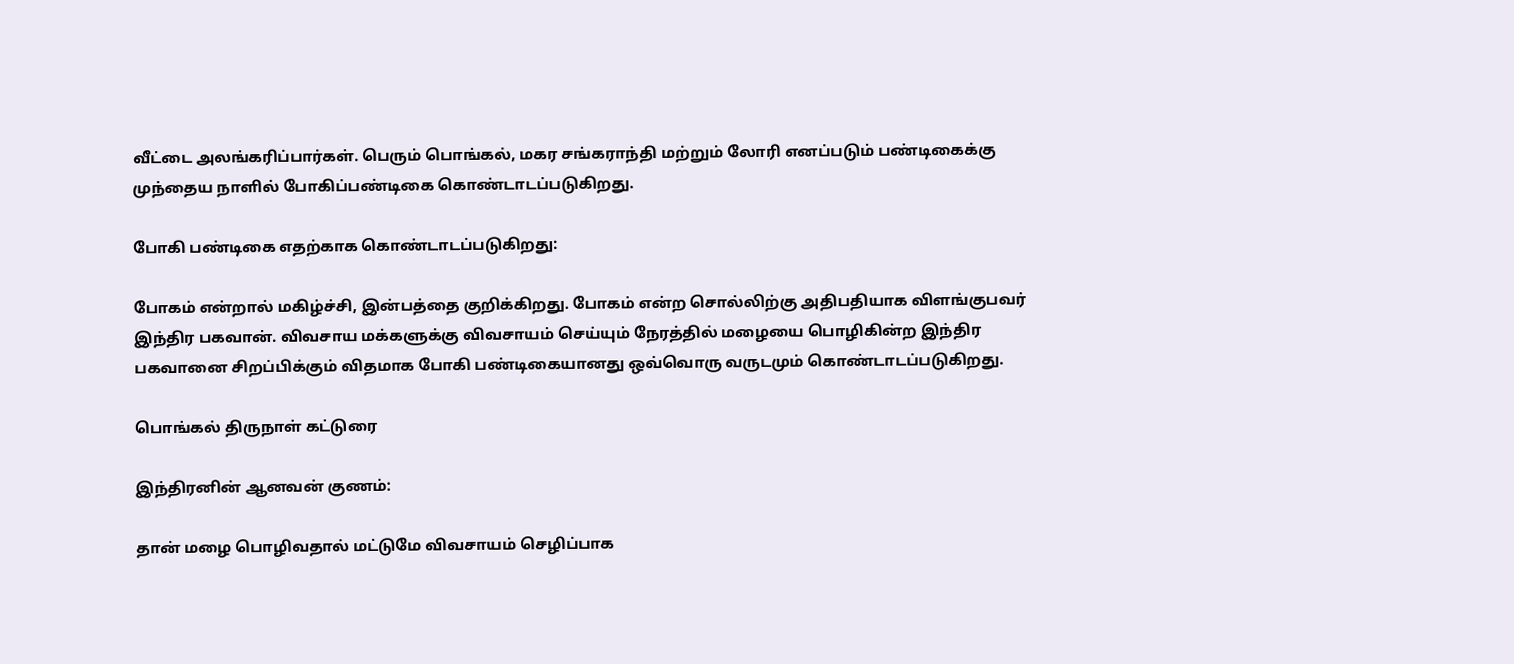வீட்டை அலங்கரிப்பார்கள். பெரும் பொங்கல், மகர சங்கராந்தி மற்றும் லோரி எனப்படும் பண்டிகைக்கு முந்தைய நாளில் போகிப்பண்டிகை கொண்டாடப்படுகிறது.

போகி பண்டிகை எதற்காக கொண்டாடப்படுகிறது:

போகம் என்றால் மகிழ்ச்சி, இன்பத்தை குறிக்கிறது. போகம் என்ற சொல்லிற்கு அதிபதியாக விளங்குபவர் இந்திர பகவான். விவசாய மக்களுக்கு விவசாயம் செய்யும் நேரத்தில் மழையை பொழிகின்ற இந்திர பகவானை சிறப்பிக்கும் விதமாக போகி பண்டிகையானது ஒவ்வொரு வருடமும் கொண்டாடப்படுகிறது.

பொங்கல் திருநாள் கட்டுரை

இந்திரனின் ஆனவன் குணம்:

தான் மழை பொழிவதால் மட்டுமே விவசாயம் செழிப்பாக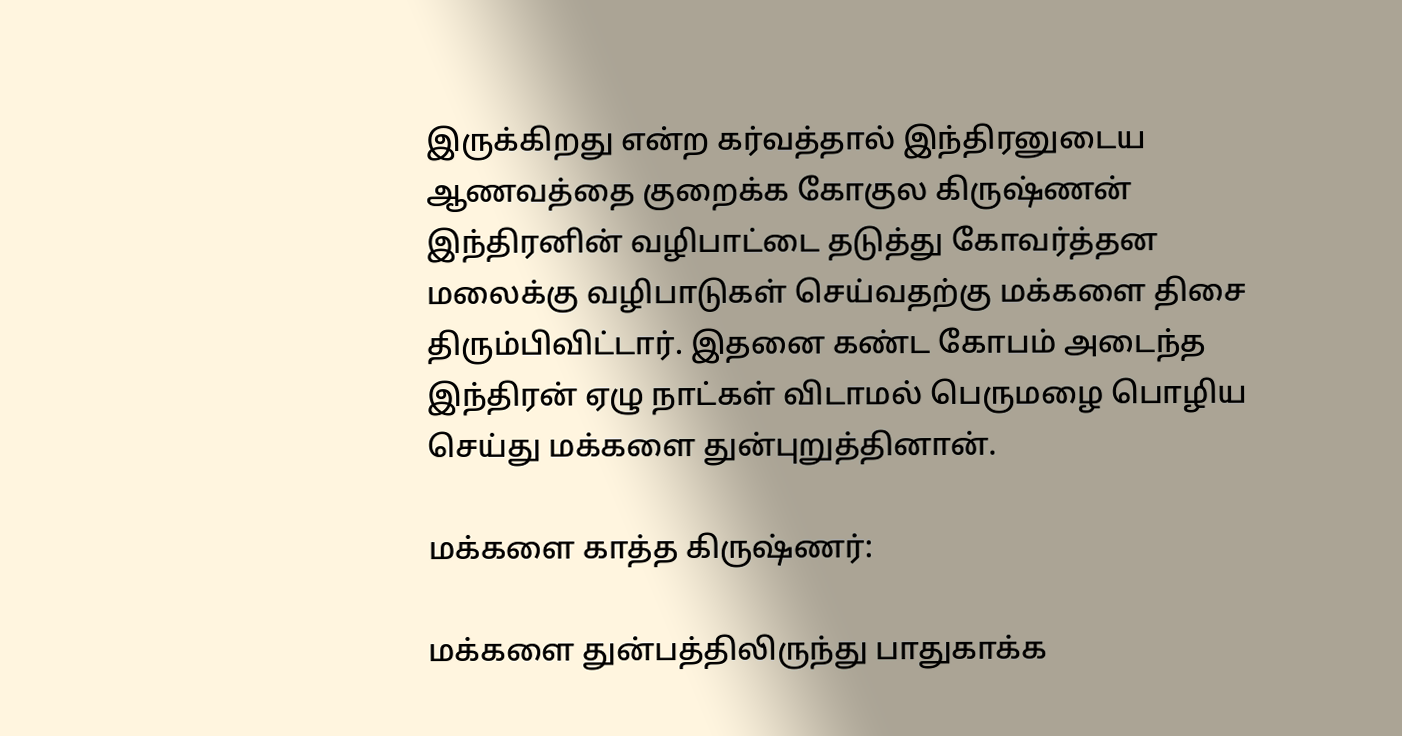இருக்கிறது என்ற கர்வத்தால் இந்திரனுடைய ஆணவத்தை குறைக்க கோகுல கிருஷ்ணன் இந்திரனின் வழிபாட்டை தடுத்து கோவர்த்தன மலைக்கு வழிபாடுகள் செய்வதற்கு மக்களை திசை திரும்பிவிட்டார். இதனை கண்ட கோபம் அடைந்த இந்திரன் ஏழு நாட்கள் விடாமல் பெருமழை பொழிய செய்து மக்களை துன்புறுத்தினான்.

மக்களை காத்த கிருஷ்ணர்:

மக்களை துன்பத்திலிருந்து பாதுகாக்க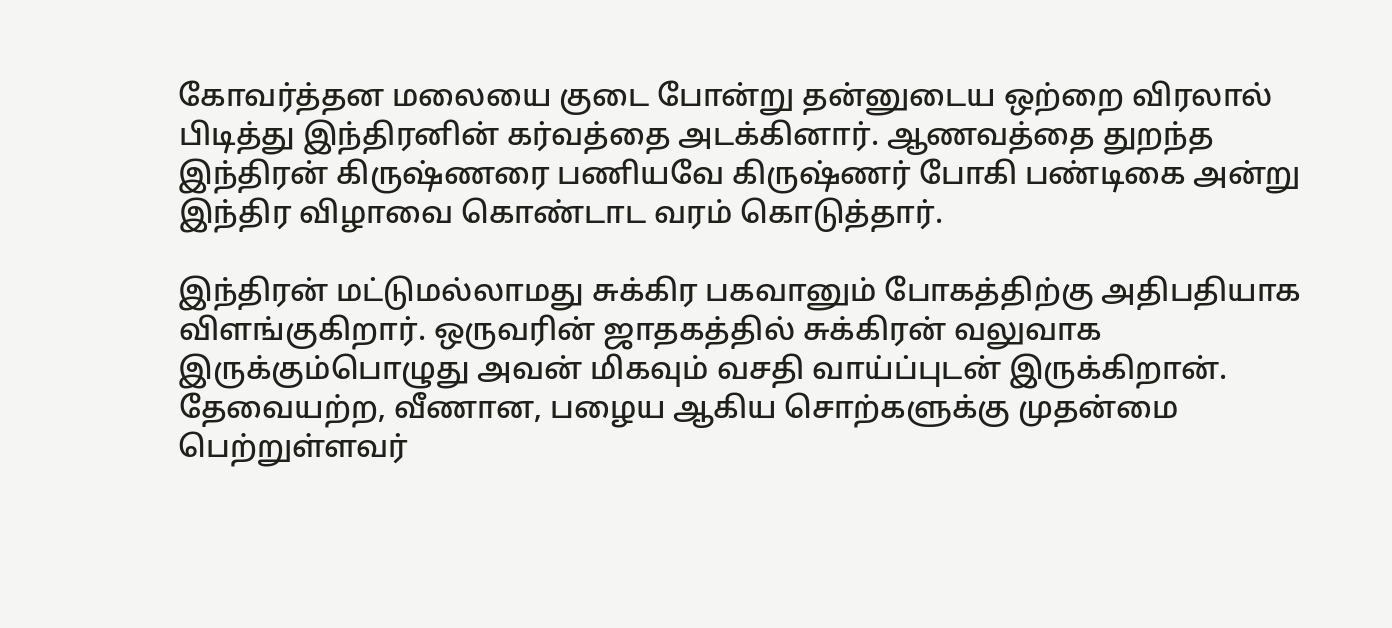கோவர்த்தன மலையை குடை போன்று தன்னுடைய ஒற்றை விரலால் பிடித்து இந்திரனின் கர்வத்தை அடக்கினார். ஆணவத்தை துறந்த இந்திரன் கிருஷ்ணரை பணியவே கிருஷ்ணர் போகி பண்டிகை அன்று இந்திர விழாவை கொண்டாட வரம் கொடுத்தார்.

இந்திரன் மட்டுமல்லாமது சுக்கிர பகவானும் போகத்திற்கு அதிபதியாக விளங்குகிறார். ஒருவரின் ஜாதகத்தில் சுக்கிரன் வலுவாக இருக்கும்பொழுது அவன் மிகவும் வசதி வாய்ப்புடன் இருக்கிறான். தேவையற்ற, வீணான, பழைய ஆகிய சொற்களுக்கு முதன்மை பெற்றுள்ளவர்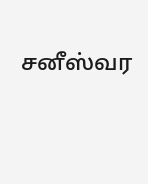சனீஸ்வர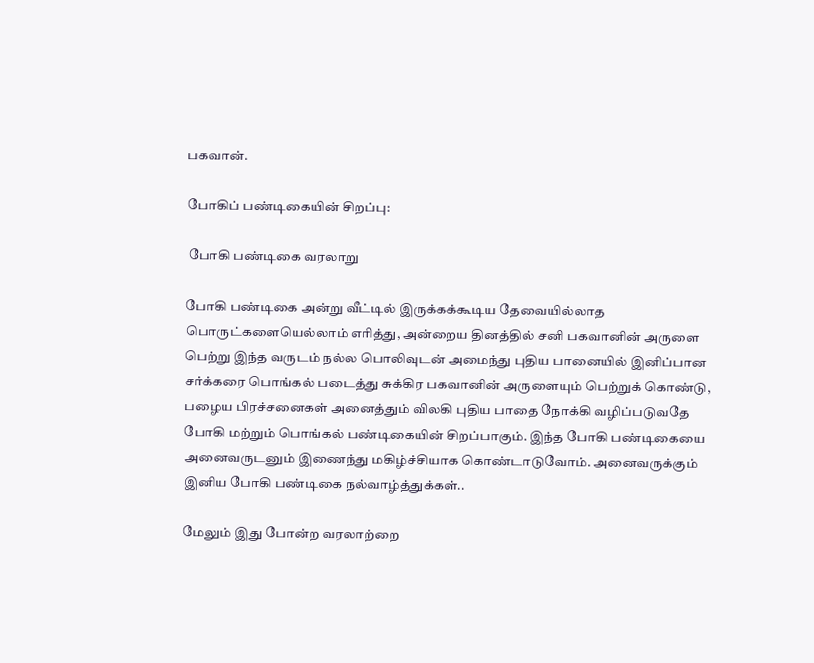பகவான்.

போகிப் பண்டிகையின் சிறப்பு:

 போகி பண்டிகை வரலாறு

போகி பண்டிகை அன்று வீட்டில் இருக்கக்கூடிய தேவையில்லாத பொருட்களையெல்லாம் எரித்து, அன்றைய தினத்தில் சனி பகவானின் அருளை பெற்று இந்த வருடம் நல்ல பொலிவுடன் அமைந்து புதிய பானையில் இனிப்பான சர்க்கரை பொங்கல் படைத்து சுக்கிர பகவானின் அருளையும் பெற்றுக் கொண்டு, பழைய பிரச்சனைகள் அனைத்தும் விலகி புதிய பாதை நோக்கி வழிப்படுவதே போகி மற்றும் பொங்கல் பண்டிகையின் சிறப்பாகும். இந்த போகி பண்டிகையை அனைவருடனும் இணைந்து மகிழ்ச்சியாக கொண்டாடுவோம். அனைவருக்கும் இனிய போகி பண்டிகை நல்வாழ்த்துக்கள்..

மேலும் இது போன்ற வரலாற்றை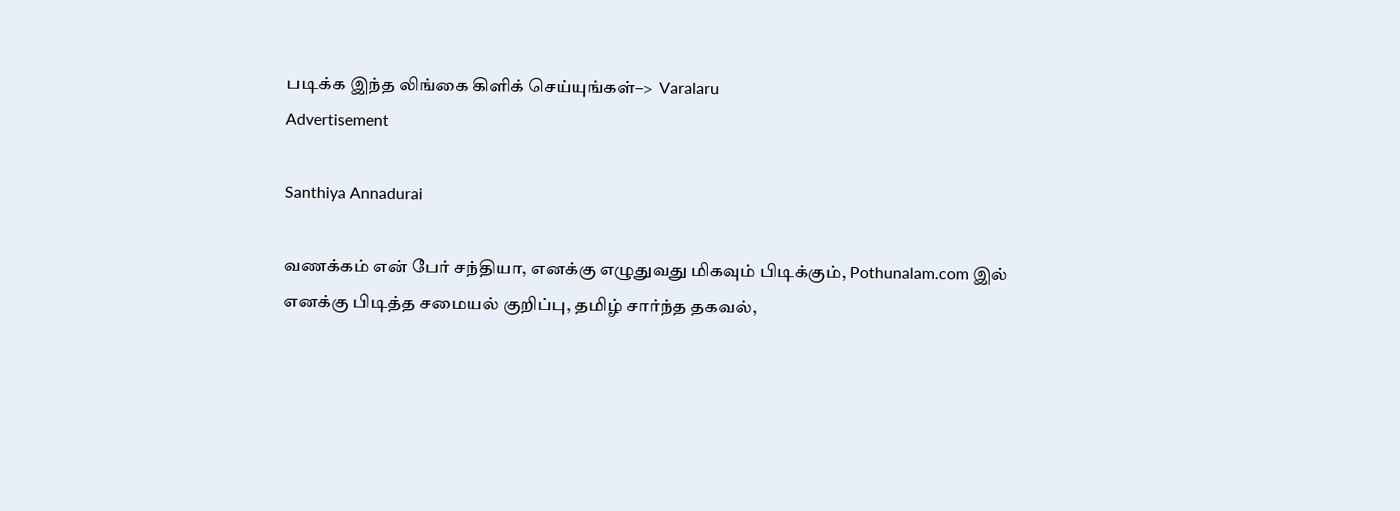படிக்க இந்த லிங்கை கிளிக் செய்யுங்கள்–>  Varalaru
Advertisement

Santhiya Annadurai

வணக்கம் என் பேர் சந்தியா, எனக்கு எழுதுவது மிகவும் பிடிக்கும், Pothunalam.com இல் எனக்கு பிடித்த சமையல் குறிப்பு, தமிழ் சார்ந்த தகவல்,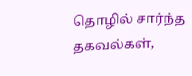தொழில் சார்ந்த தகவல்கள்,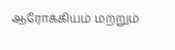ஆரோக்கியம் மற்றும்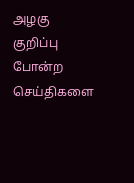அழகு குறிப்பு போன்ற செய்திகளை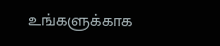உங்களுக்காக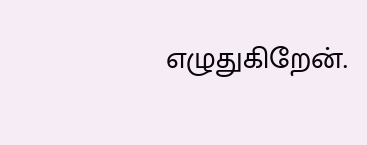எழுதுகிறேன்.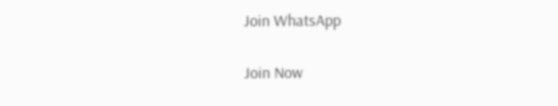Join WhatsApp

Join Now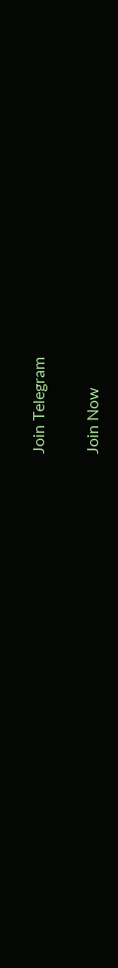Join Telegram

Join Now